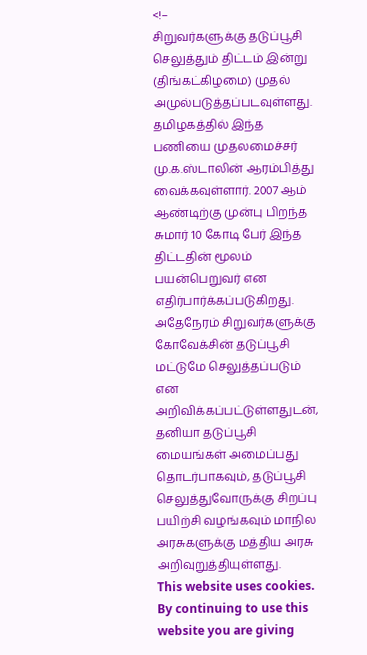<!–
சிறுவர்களுக்கு தடுப்பூசி செலுத்தும் திட்டம் இன்று (திங்கட்கிழமை) முதல் அமுல்படுத்தப்படவுள்ளது.
தமிழகத்தில் இந்த பணியை முதலமைச்சர் மு.க.ஸ்டாலின் ஆரம்பித்து வைக்கவுள்ளார். 2007 ஆம் ஆண்டிற்கு முன்பு பிறந்த சுமார் 10 கோடி பேர் இந்த திட்டதின் மூலம் பயன்பெறுவர் என எதிர்பார்க்கப்படுகிறது.
அதேநேரம் சிறுவர்களுக்கு கோவேக்சின் தடுப்பூசி மட்டுமே செலுத்தப்படும் என அறிவிக்கப்பட்டுள்ளதுடன், தனியா தடுப்பூசி மையங்கள் அமைப்பது தொடர்பாகவும், தடுப்பூசி செலுத்துவோருக்கு சிறப்பு பயிற்சி வழங்கவும் மாநில அரசுகளுக்கு மத்திய அரசு அறிவுறுத்தியுள்ளது.
This website uses cookies. By continuing to use this website you are giving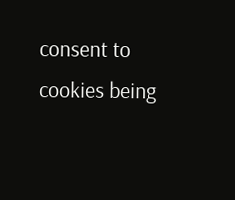consent to cookies being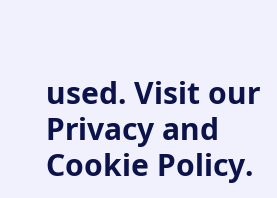used. Visit our Privacy and Cookie Policy.